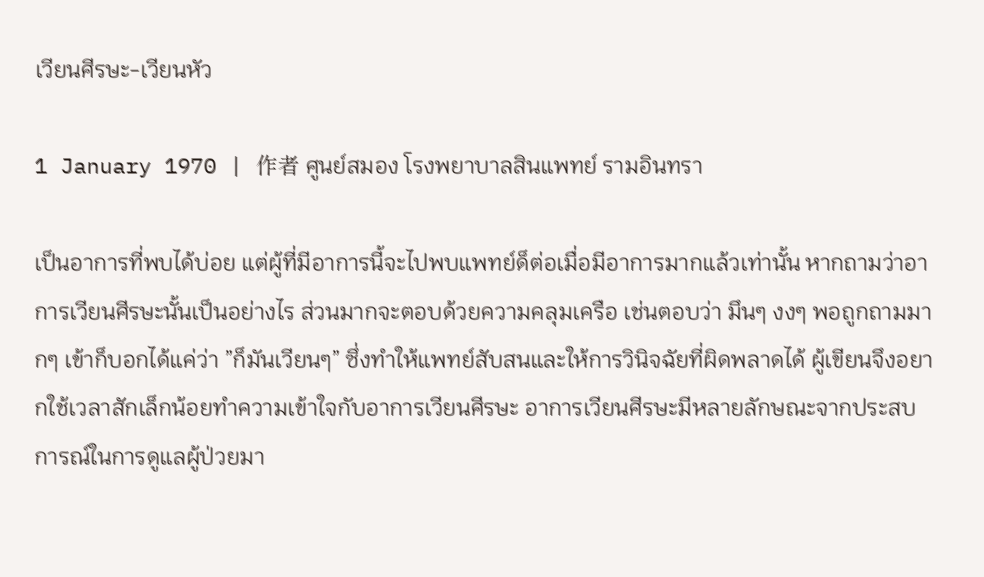เวียนศีรษะ-เวียนหัว

1 January 1970 | 作者 ศูนย์สมอง โรงพยาบาลสินแพทย์ รามอินทรา

เป็นอาการที่พบได้บ่อย แต่ผู้ที่มีอาการนี้จะไปพบแพทย์ด็ต่อเมื่อมีอาการมากแล้วเท่านั้น หากถามว่าอาการเวียนศีรษะนั้นเป็นอย่างไร ส่วนมากจะตอบด้วยความคลุมเครือ เช่นตอบว่า มึนๆ งงๆ พอถูกถามมากๆ เข้าก็บอกได้แค่ว่า ”ก็มันเวียนๆ” ซึ่งทำให้แพทย์สับสนและให้การวินิจฉัยที่ผิดพลาดได้ ผู้เขียนจึงอยากใช้เวลาสักเล็กน้อยทำความเข้าใจกับอาการเวียนศีรษะ อาการเวียนศีรษะมีหลายลักษณะจากประสบการณ์ในการดูแลผู้ป่วยมา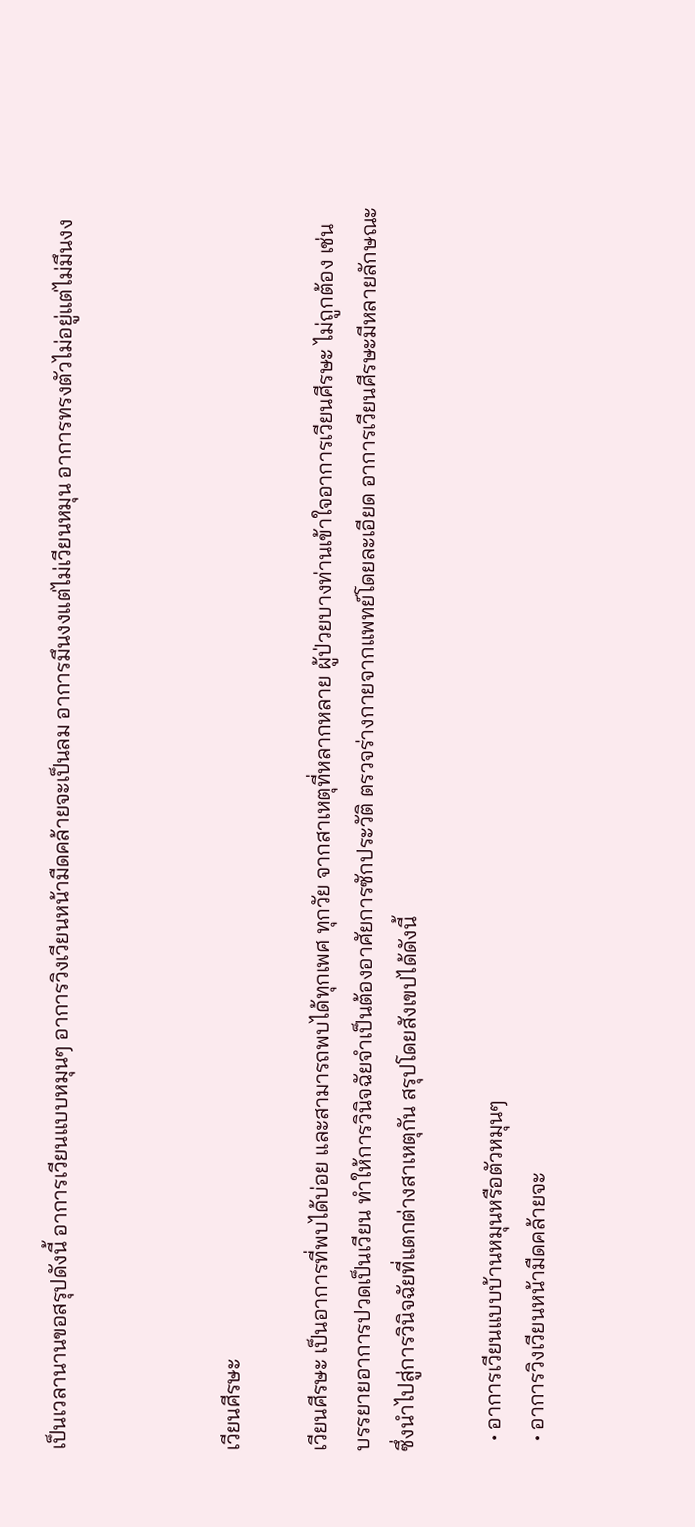เป็นเวลานานขอสรุปดังนี้ อาการเวียนแบบหมุนๆ อาการวิงเวียนหน้ามืดคล้ายจะเป็นลม อาการมึนงงแต่ไม่เวียนหมุน อาการทรงตัวไม่อยู่แต่ไม่มึนงง



เวียนศีรษะ

เวียนศีรษะ เป็นอาการที่พบได้บ่อย และสามารถพบได้ทุกเพศ ทุกวัย จากสาเหตุที่หลากหลาย ผู้ป่วยบางท่านเข้าใจอาการเวียนศีรษะ ไม่ถูกต้อง เช่น บรรยายอาการปวดเป็นเวียน ทำให้การวินิจฉัยจำเป็นต้องอาศัยการซักประวัติ ตรวจร่างกายจากแพทย์โดยละเอียด อาการเวียนศีรษะมีหลายลักษณะซึ่งนำไปสู่การวินิจฉัยที่แตกต่างสาเหตุกัน สรุปโดยสังเขปได้ดังนี้

  • อาการเวียนแบบบ้านหมุนหรือตัวหมุนๆ
  • อาการวิงเวียนหน้ามืดคล้ายจะ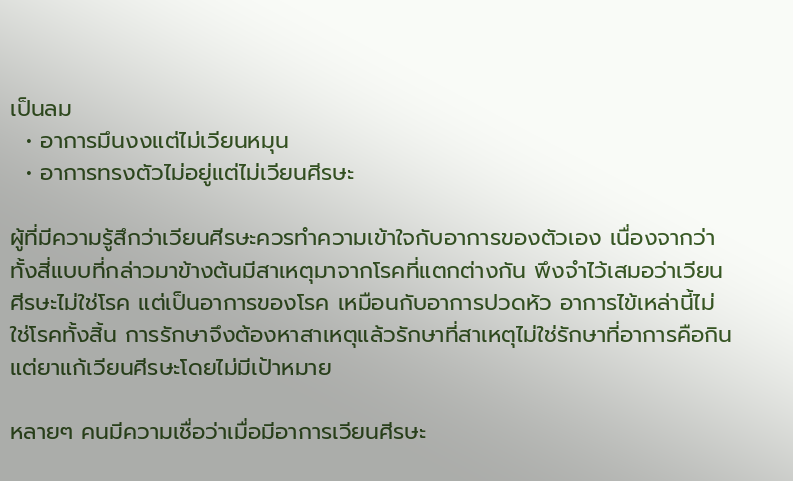เป็นลม
  • อาการมึนงงแต่ไม่เวียนหมุน
  • อาการทรงตัวไม่อยู่แต่ไม่เวียนศีรษะ

ผู้ที่มีความรู้สึกว่าเวียนศีรษะควรทำความเข้าใจกับอาการของตัวเอง เนื่องจากว่าทั้งสี่แบบที่กล่าวมาข้างต้นมีสาเหตุมาจากโรคที่แตกต่างกัน พึงจำไว้เสมอว่าเวียนศีรษะไม่ใช่โรค แต่เป็นอาการของโรค เหมือนกับอาการปวดหัว อาการไข้เหล่านี้ไม่ใช่โรคทั้งสิ้น การรักษาจึงต้องหาสาเหตุแล้วรักษาที่สาเหตุไม่ใช่รักษาที่อาการคือกินแต่ยาแก้เวียนศีรษะโดยไม่มีเป้าหมาย

หลายๆ คนมีความเชื่อว่าเมื่อมีอาการเวียนศีรษะ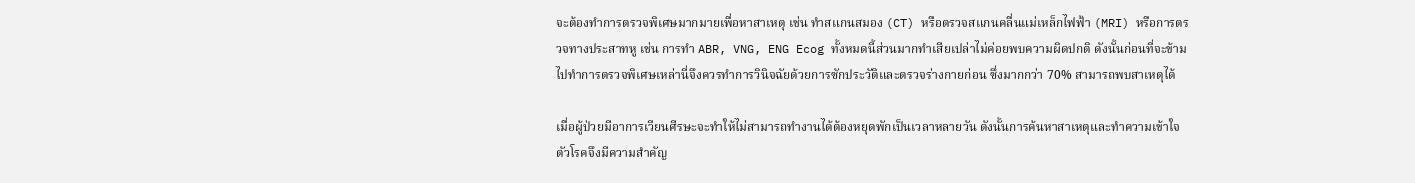จะต้องทำการตรวจพิเศษมากมายเพื่อหาสาเหตุ เช่น ทำสแกนสมอง (CT) หรือตรวจสแกนคลื่นแม่เหล็กไฟฟ้า (MRI) หรือการตรวจทางประสาทหู เช่น การทำ ABR, VNG, ENG Ecog ทั้งหมดนี้ส่วนมากทำเสียเปล่าไม่ค่อยพบความผิดปกติ ดังนั้นก่อนที่จะข้ามไปทำการตรวจพิเศษเหล่านี่จึงควรทำการวินิจฉัยด้วยการซักประวัติและตรวจร่างกายก่อน ซึ่งมากกว่า 70% สามารถพบสาเหตุได้

เมื่อผู้ป่วยมีอาการเวียนศีรษะจะทำให้ไม่สามารถทำงานได้ต้องหยุดพักเป็นเวลาหลายวัน ดังนั้นการค้นหาสาเหตุและทำความเข้าใจตัวโรคจึงมีความสำคัญ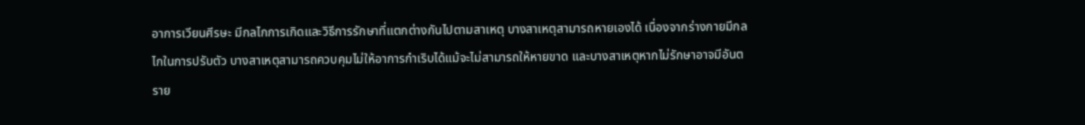อาการเวียนศีรษะ มีกลไกการเกิดและวิธีการรักษาที่แตกต่างกันไปตามสาเหตุ บางสาเหตุสามารถหายเองได้ เนื่องจากร่างกายมีกลไกในการปรับตัว บางสาเหตุสามารถควบคุมไม่ให้อาการกำเริบได้แม้จะไม่สามารถให้หายขาด และบางสาเหตุหากไม่รักษาอาจมีอันตราย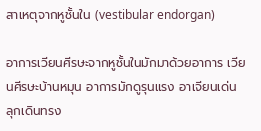สาเหตุจากหูชั้นใน (vestibular endorgan)

อาการเวียนศีรษะจากหูชั้นในมักมาด้วยอาการ เวียนศีรษะบ้านหมุน อาการมักดูรุนแรง อาเจียนเด่น ลุกเดินทรง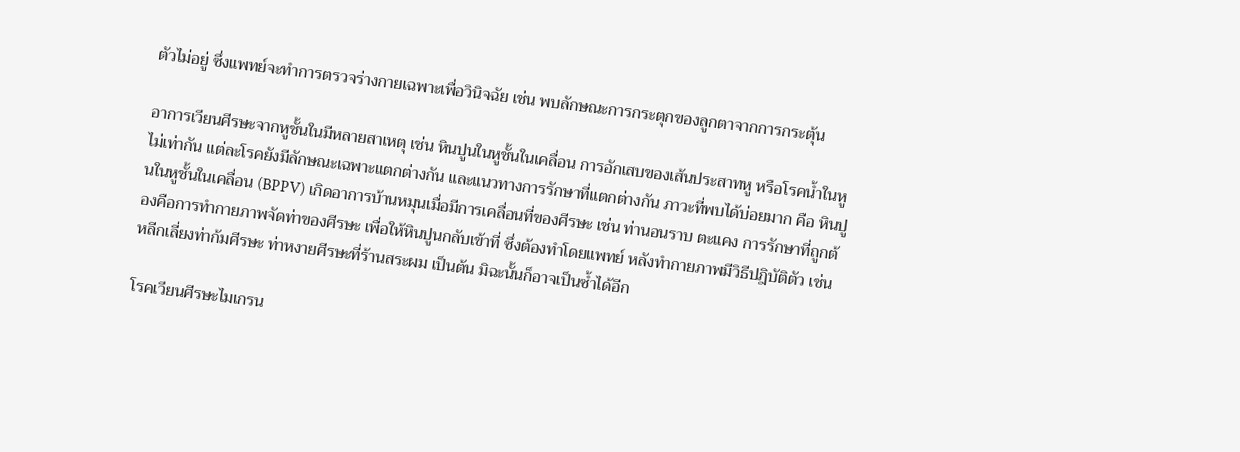ตัวไม่อยู่ ซึ่งแพทย์จะทำการตรวจร่างกายเฉพาะเพื่อวินิจฉัย เช่น พบลักษณะการกระตุกของลูกตาจากการกระตุ้น

อาการเวียนศีรษะจากหูชั้นในมีหลายสาเหตุ เช่น หินปูนในหูชั้นในเคลื่อน การอักเสบของเส้นประสาทหู หรือโรคน้ำในหูไม่เท่ากัน แต่ละโรคยังมีลักษณะเฉพาะแตกต่างกัน และแนวทางการรักษาที่แตกต่างกัน ภาวะที่พบได้บ่อยมาก คือ หินปูนในหูชั้นในเคลื่อน (BPPV) เกิดอาการบ้านหมุนเมื่อมีการเคลื่อนที่ของศีรษะ เช่น ท่านอนราบ ตะแคง การรักษาที่ถูกต้องคือการทำกายภาพจัดท่าของศีรษะ เพื่อให้หินปูนกลับเข้าที่ ซึ่งต้องทำโดยแพทย์ หลังทำกายภาพมีวิธีปฎิบัติตัว เช่น หลีกเลี่ยงท่าก้มศีรษะ ท่าหงายศีรษะที่ร้านสระผม เป็นต้น มิฉะนั้นก็อาจเป็นซ้ำได้อีก

โรคเวียนศีรษะไมเกรน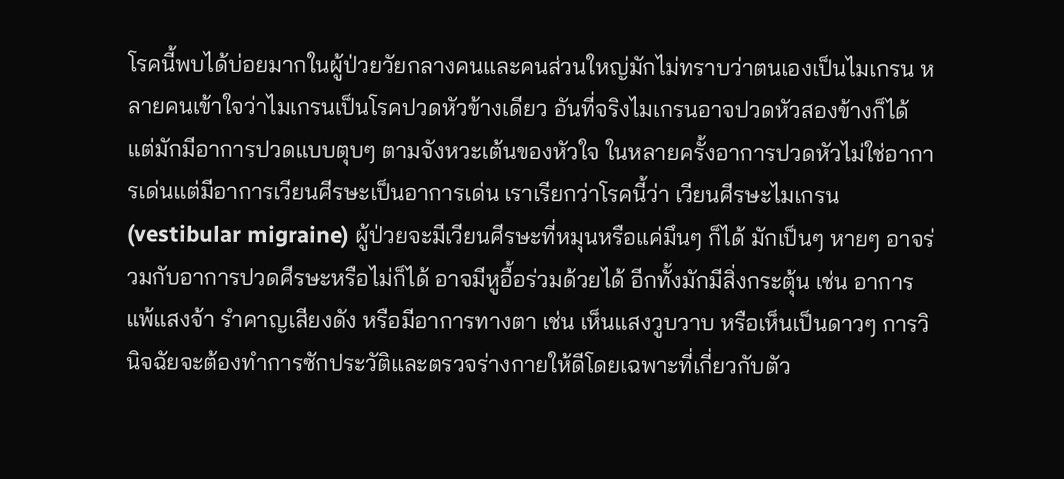โรคนี้พบได้บ่อยมากในผู้ป่วยวัยกลางคนและคนส่วนใหญ่มักไม่ทราบว่าตนเองเป็นไมเกรน หลายคนเข้าใจว่าไมเกรนเป็นโรคปวดหัวข้างเดียว อันที่จริงไมเกรนอาจปวดหัวสองข้างก็ได้ แต่มักมีอาการปวดแบบตุบๆ ตามจังหวะเต้นของหัวใจ ในหลายครั้งอาการปวดหัวไม่ใช่อาการเด่นแต่มีอาการเวียนศีรษะเป็นอาการเด่น เราเรียกว่าโรคนี้ว่า เวียนศีรษะไมเกรน (vestibular migraine) ผู้ป่วยจะมีเวียนศีรษะที่หมุนหรือแค่มึนๆ ก็ได้ มักเป็นๆ หายๆ อาจร่วมกับอาการปวดศีรษะหรือไม่ก็ได้ อาจมีหูอื้อร่วมด้วยได้ อีกทั้งมักมีสิ่งกระตุ้น เช่น อาการแพ้แสงจ้า รำคาญเสียงดัง หรือมีอาการทางตา เช่น เห็นแสงวูบวาบ หรือเห็นเป็นดาวๆ การวินิจฉัยจะต้องทำการซักประวัติและตรวจร่างกายให้ดีโดยเฉพาะที่เกี่ยวกับตัว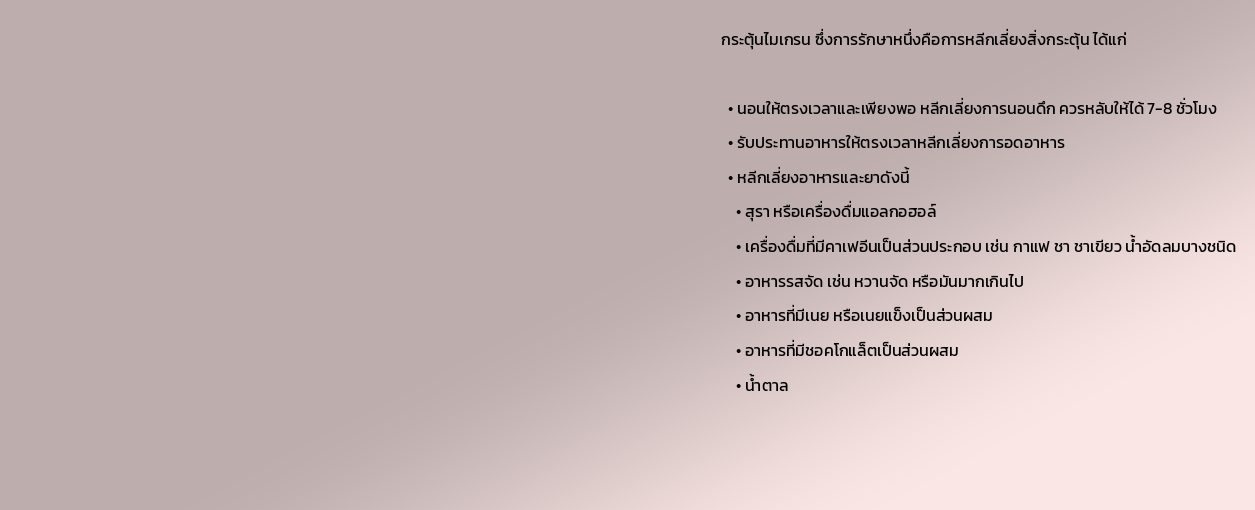กระตุ้นไมเกรน ซึ่งการรักษาหนึ่งคือการหลีกเลี่ยงสิ่งกระตุ้น ได้แก่

  • นอนให้ตรงเวลาและเพียงพอ หลีกเลี่ยงการนอนดึก ควรหลับให้ได้ 7-8 ชั่วโมง
  • รับประทานอาหารให้ตรงเวลาหลีกเลี่ยงการอดอาหาร
  • หลีกเลี่ยงอาหารและยาดังนี้
    • สุรา หรือเครื่องดื่มแอลกอฮอล์
    • เครื่องดื่มที่มีคาเฟอีนเป็นส่วนประกอบ เช่น กาแฟ ชา ชาเขียว น้ำอัดลมบางชนิด
    • อาหารรสจัด เช่น หวานจัด หรือมันมากเกินไป
    • อาหารที่มีเนย หรือเนยแข็งเป็นส่วนผสม
    • อาหารที่มีชอคโกแล็ตเป็นส่วนผสม
    • น้ำตาล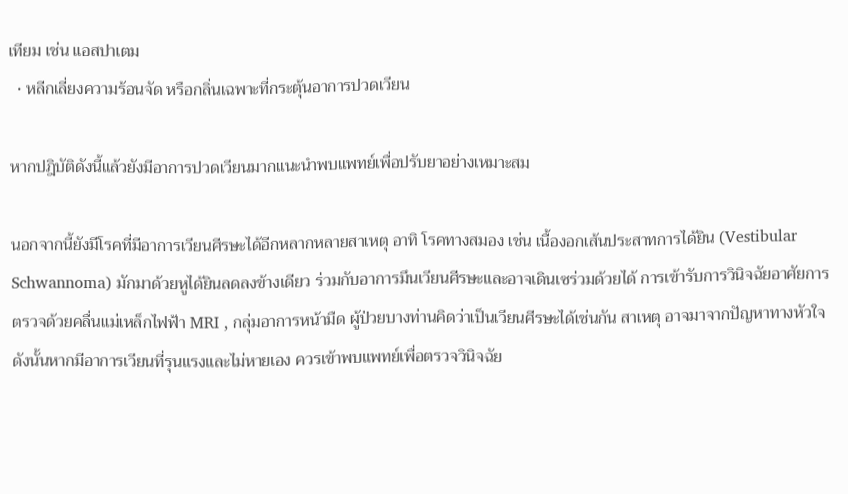เทียม เช่น แอสปาเตม
  • หลีกเลี่ยงความร้อนจัด หรือกลิ่นเฉพาะที่กระตุ้นอาการปวดเวียน

หากปฎิบัติดังนี้แล้วยังมีอาการปวดเวียนมากแนะนำพบแพทย์เพื่อปรับยาอย่างเหมาะสม

นอกจากนี้ยังมีโรคที่มีอาการเวียนศีรษะได้อีกหลากหลายสาเหตุ อาทิ โรคทางสมอง เช่น เนื้องอกเส้นประสาทการได้ยิน (Vestibular Schwannoma) มักมาด้วยหูได้ยินลดลงข้างเดียว ร่วมกับอาการมึนเวียนศีรษะและอาจเดินเซร่วมด้วยได้ การเข้ารับการวินิจฉัยอาศัยการตรวจด้วยคลื่นแม่เหล็กไฟฟ้า MRI , กลุ่มอาการหน้ามืด ผู้ป่วยบางท่านคิดว่าเป็นเวียนศีรษะได้เช่นกัน สาเหตุ อาจมาจากปัญหาทางหัวใจ ดังนั้นหากมีอาการเวียนที่รุนแรงและไม่หายเอง ควรเข้าพบแพทย์เพื่อตรวจวินิจฉัย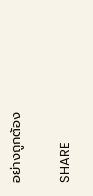อย่างถูกต้อง

SHARE